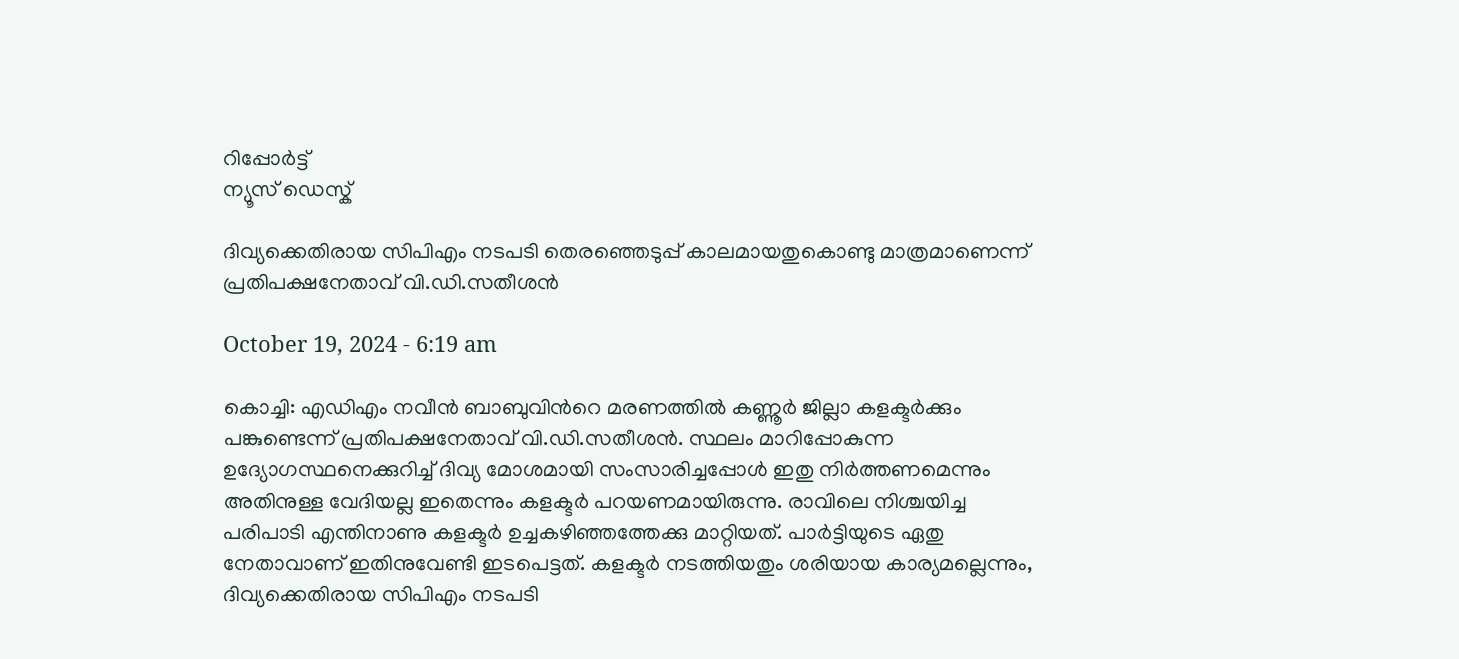റിപ്പോര്‍ട്ട്
ന്യൂസ് ഡെസ്ക്

ദിവ്യക്കെതിരായ സിപിഎം നടപടി തെരഞ്ഞെടുപ്പ് കാലമായതുകൊണ്ടു മാത്രമാണെന്ന് പ്രതിപക്ഷനേതാവ് വി.ഡി.സതീശന്‍

October 19, 2024 - 6:19 am

കൊച്ചി: എഡിഎം നവീന്‍ ബാബുവിന്‍റെ മരണത്തില്‍ കണ്ണൂര്‍ ജില്ലാ കളക്ടര്‍ക്കും പങ്കുണ്ടെന്ന് പ്രതിപക്ഷനേതാവ് വി.ഡി.സതീശന്‍. സ്ഥലം മാറിപ്പോകുന്ന ഉദ്യോഗസ്ഥനെക്കുറിച്ച്‌ ദിവ്യ മോശമായി സംസാരിച്ചപ്പോള്‍ ഇതു നിർത്തണമെന്നും അതിനുള്ള വേദിയല്ല ഇതെന്നും കളക്ടര്‍ പറയണമായിരുന്നു. രാവിലെ നിശ്ചയിച്ച പരിപാടി എന്തിനാണു കളക്ടര്‍ ഉച്ചകഴിഞ്ഞത്തേക്കു മാറ്റിയത്. പാര്‍ട്ടിയുടെ ഏതു നേതാവാണ് ഇതിനുവേണ്ടി ഇടപെട്ടത്. കളക്ടര്‍ നടത്തിയതും ശരിയായ കാര്യമല്ലെന്നും, ദിവ്യക്കെതിരായ സിപിഎം നടപടി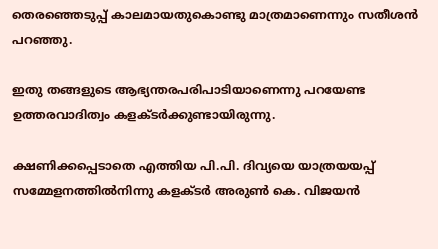തെരഞ്ഞെടുപ്പ് കാലമായതുകൊണ്ടു മാത്രമാണെന്നും സതീശന്‍ പറഞ്ഞു.

ഇതു തങ്ങളുടെ ആഭ്യന്തരപരിപാടിയാണെന്നു പറയേണ്ട ഉത്തരവാദിത്വം കളക്ടർക്കുണ്ടായിരുന്നു.

ക്ഷണിക്കപ്പെടാതെ എത്തിയ പി.പി. ദിവ്യയെ യാത്രയയപ്പ് സമ്മേളനത്തില്‍നിന്നു കളക്ടര്‍ അരുണ്‍ കെ. വിജയന്‍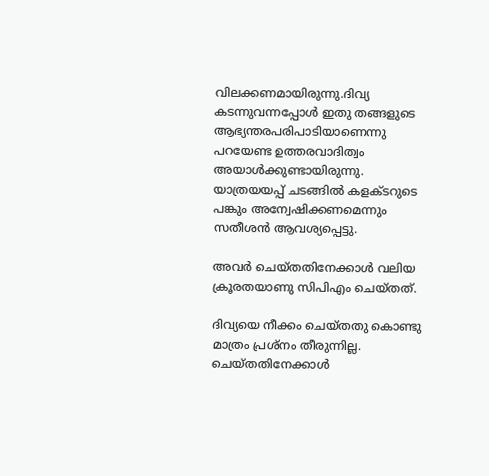വിലക്കണമായിരുന്നു.ദിവ്യ കടന്നുവന്നപ്പോള്‍ ഇതു തങ്ങളുടെ ആഭ്യന്തരപരിപാടിയാണെന്നു പറയേണ്ട ഉത്തരവാദിത്വം അയാള്‍ക്കുണ്ടായിരുന്നു. യാത്രയയപ്പ് ചടങ്ങില്‍ കളക്ടറുടെ പങ്കും അന്വേഷിക്കണമെന്നും സതീശന്‍ ആവശ്യപ്പെട്ടു.

അവർ ചെയ്തതിനേക്കാള്‍ വലിയ ക്രൂരതയാണു സിപിഎം ചെയ്തത്.

ദിവ്യയെ നീക്കം ചെയ്തതു കൊണ്ടു മാത്രം പ്രശ്‌നം തീരുന്നില്ല. ചെയ്തതിനേക്കാള്‍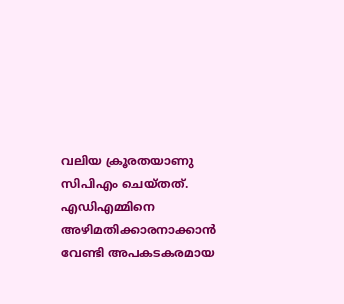വലിയ ക്രൂരതയാണു സിപിഎം ചെയ്തത്. എഡിഎമ്മിനെ അഴിമതിക്കാരനാക്കാന്‍ വേണ്ടി അപകടകരമായ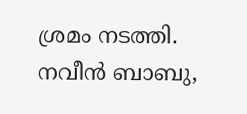ശ്രമം നടത്തി. നവീന്‍ ബാബു,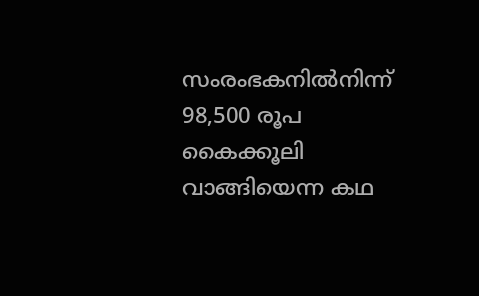സംരംഭകനില്‍നിന്ന് 98,500 രൂപ കൈക്കൂലി വാങ്ങിയെന്ന കഥ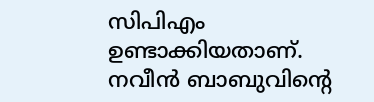സിപിഎം ഉണ്ടാക്കിയതാണ്. നവീന്‍ ബാബുവിന്‍റെ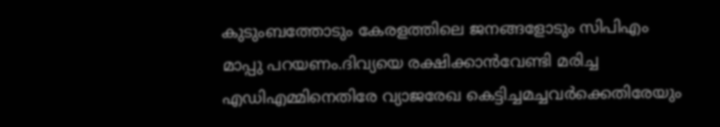കുടുംബത്തോടും കേരളത്തിലെ ജനങ്ങളോടും സിപിഎം മാപ്പു പറയണം.ദിവ്യയെ രക്ഷിക്കാന്‍വേണ്ടി മരിച്ച എഡിഎമ്മിനെതിരേ വ്യാജരേഖ കെട്ടിച്ചമച്ചവര്‍ക്കെതിരേയും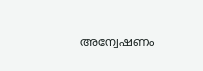അന്വേഷണം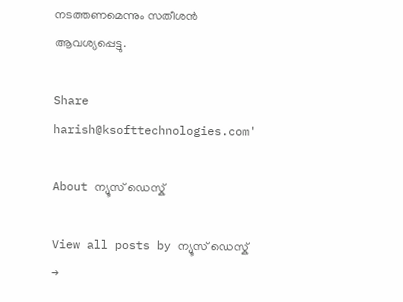നടത്തണമെന്നും സതീശന്‍ ആവശ്യപ്പെട്ടു.

Share
harish@ksofttechnologies.com'

About ന്യൂസ് ഡെസ്ക്

View all posts by ന്യൂസ് ഡെസ്ക് →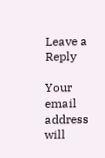Leave a Reply

Your email address will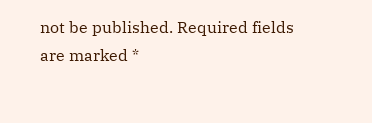not be published. Required fields are marked *